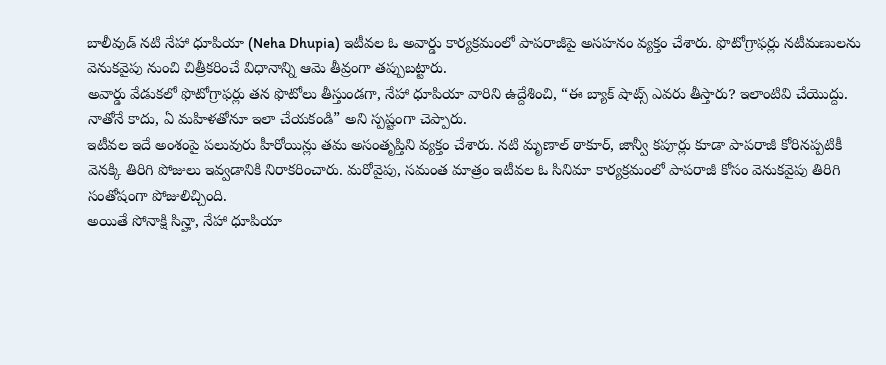బాలీవుడ్ నటి నేహా ధూపియా (Neha Dhupia) ఇటీవల ఓ అవార్డు కార్యక్రమంలో పాపరాజీపై అసహనం వ్యక్తం చేశారు. ఫొటోగ్రాఫర్లు నటీమణులను వెనుకవైపు నుంచి చిత్రీకరించే విధానాన్ని ఆమె తీవ్రంగా తప్పుబట్టారు.
అవార్డు వేడుకలో ఫొటోగ్రాఫర్లు తన ఫొటోలు తీస్తుండగా, నేహా ధూపియా వారిని ఉద్దేశించి, “ఈ బ్యాక్ షాట్స్ ఎవరు తీస్తారు? ఇలాంటివి చేయొద్దు. నాతోనే కాదు, ఏ మహిళతోనూ ఇలా చేయకండి” అని స్పష్టంగా చెప్పారు.
ఇటీవల ఇదే అంశంపై పలువురు హీరోయిన్లు తమ అసంతృప్తిని వ్యక్తం చేశారు. నటి మృణాల్ ఠాకూర్, జాన్వీ కపూర్లు కూడా పాపరాజీ కోరినప్పటికీ వెనక్కి తిరిగి పోజులు ఇవ్వడానికి నిరాకరించారు. మరోవైపు, సమంత మాత్రం ఇటీవల ఓ సినిమా కార్యక్రమంలో పాపరాజీ కోసం వెనుకవైపు తిరిగి సంతోషంగా పోజులిచ్చింది.
అయితే సోనాక్షి సిన్హా, నేహా ధూపియా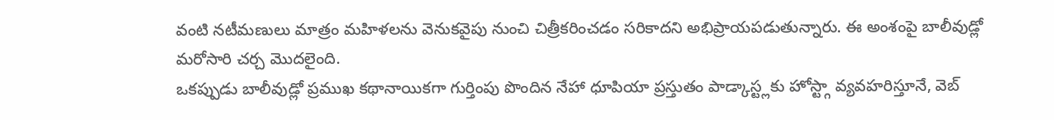వంటి నటీమణులు మాత్రం మహిళలను వెనుకవైపు నుంచి చిత్రీకరించడం సరికాదని అభిప్రాయపడుతున్నారు. ఈ అంశంపై బాలీవుడ్లో మరోసారి చర్చ మొదలైంది.
ఒకప్పుడు బాలీవుడ్లో ప్రముఖ కథానాయికగా గుర్తింపు పొందిన నేహా ధూపియా ప్రస్తుతం పాడ్కాస్ట్లకు హోస్ట్గా వ్యవహరిస్తూనే, వెబ్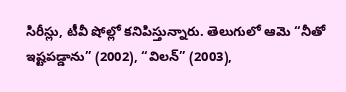సిరీస్లు, టీవీ షోల్లో కనిపిస్తున్నారు. తెలుగులో ఆమె “నీతో ఇష్టపడ్డాను” (2002), “విలన్” (2003),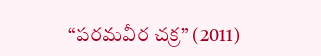“పరమవీర చక్ర” (2011)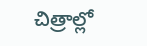చిత్రాల్లో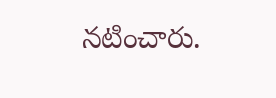నటించారు.